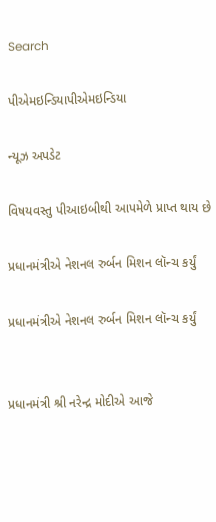Search

પીએમઇન્ડિયાપીએમઇન્ડિયા

ન્યૂઝ અપડેટ

વિષયવસ્તુ પીઆઇબીથી આપમેળે પ્રાપ્ત થાય છે

પ્રધાનમંત્રીએ નેશનલ રુર્બન મિશન લૉન્ચ કર્યું

પ્રધાનમંત્રીએ નેશનલ રુર્બન મિશન લૉન્ચ કર્યું


પ્રધાનમંત્રી શ્રી નરેન્દ્ર મોદીએ આજે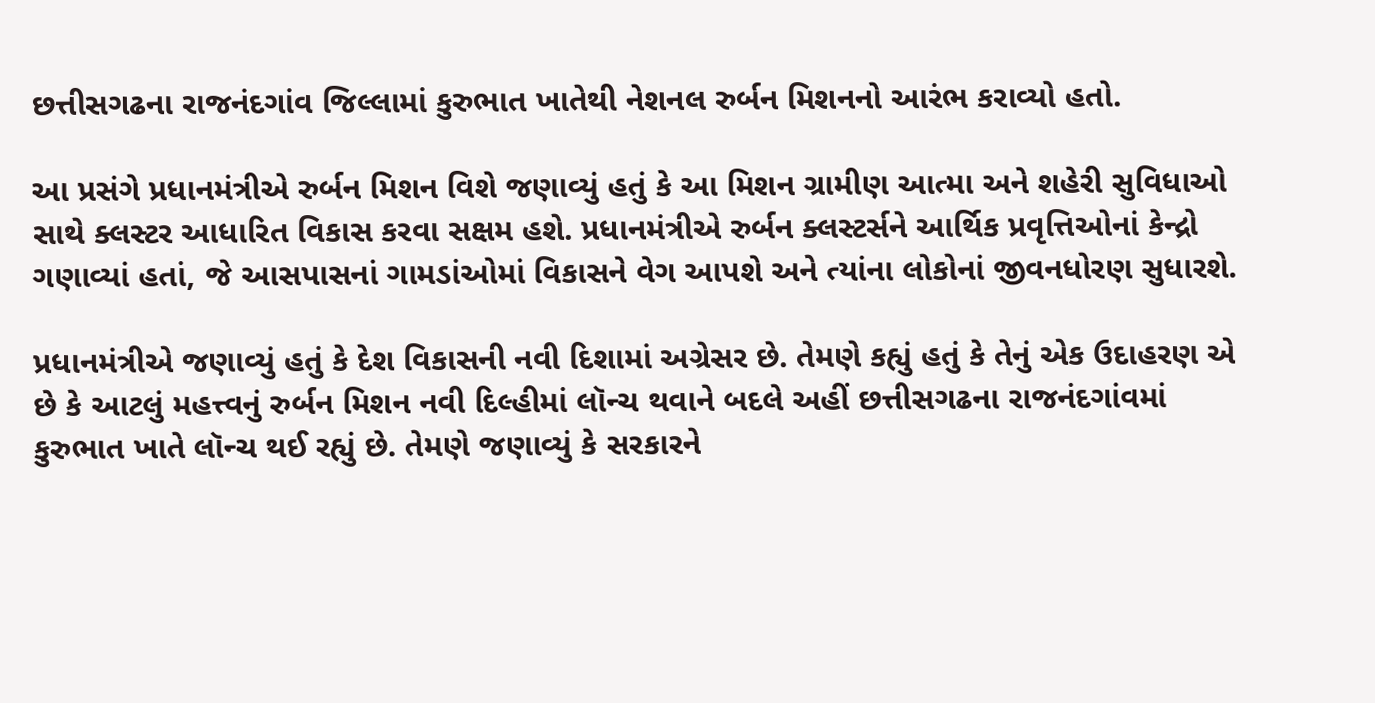છત્તીસગઢના રાજનંદગાંવ જિલ્લામાં કુરુભાત ખાતેથી નેશનલ રુર્બન મિશનનો આરંભ કરાવ્યો હતો.

આ પ્રસંગે પ્રધાનમંત્રીએ રુર્બન મિશન વિશે જણાવ્યું હતું કે આ મિશન ગ્રામીણ આત્મા અને શહેરી સુવિધાઓ સાથે ક્લસ્ટર આધારિત વિકાસ કરવા સક્ષમ હશે. પ્રધાનમંત્રીએ રુર્બન ક્લસ્ટર્સને આર્થિક પ્રવૃત્તિઓનાં કેન્દ્રો ગણાવ્યાં હતાં, જે આસપાસનાં ગામડાંઓમાં વિકાસને વેગ આપશે અને ત્યાંના લોકોનાં જીવનધોરણ સુધારશે.

પ્રધાનમંત્રીએ જણાવ્યું હતું કે દેશ વિકાસની નવી દિશામાં અગ્રેસર છે. તેમણે કહ્યું હતું કે તેનું એક ઉદાહરણ એ છે કે આટલું મહત્ત્વનું રુર્બન મિશન નવી દિલ્હીમાં લૉન્ચ થવાને બદલે અહીં છત્તીસગઢના રાજનંદગાંવમાં કુરુભાત ખાતે લૉન્ચ થઈ રહ્યું છે. તેમણે જણાવ્યું કે સરકારને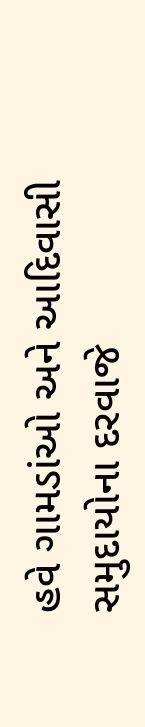હવે ગામડાંઓ અને આદિવાસી સમુદાયોના દરવાજે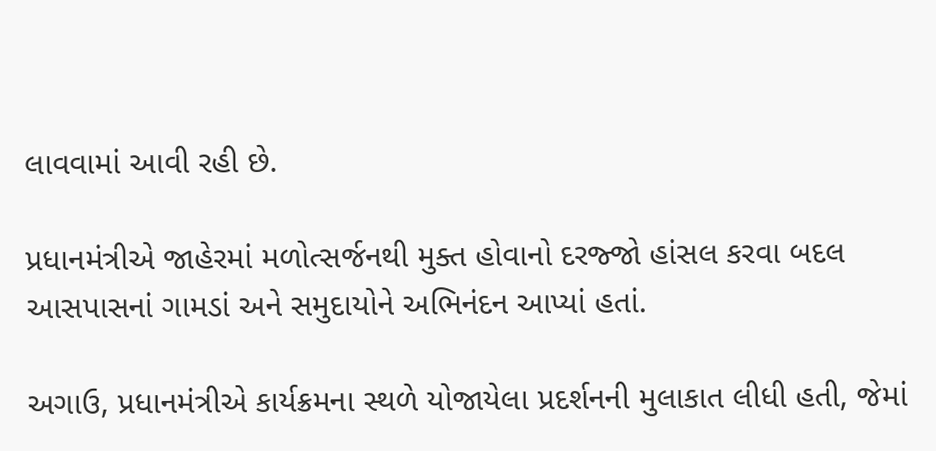લાવવામાં આવી રહી છે.

પ્રધાનમંત્રીએ જાહેરમાં મળોત્સર્જનથી મુક્ત હોવાનો દરજ્જો હાંસલ કરવા બદલ આસપાસનાં ગામડાં અને સમુદાયોને અભિનંદન આપ્યાં હતાં.

અગાઉ, પ્રધાનમંત્રીએ કાર્યક્રમના સ્થળે યોજાયેલા પ્રદર્શનની મુલાકાત લીધી હતી, જેમાં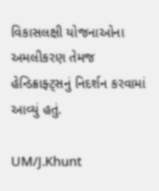વિકાસલક્ષી યોજનાઓના અમલીકરણ તેમજ હેન્ડિક્રાફ્ટ્સનું નિદર્શન કરવામાં આવ્યું હતું.

UM/J.Khunt